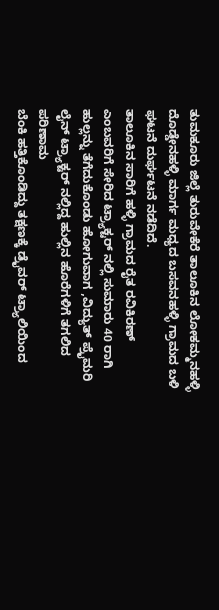ತುಮಕೂರು ಜಿಲ್ಲೆ ತುರುವೇಕೆರೆ ತಾಲೂಕಿನ ಲೋಕಮ್ಮನಹಳ್ಳಿ ದೊಡ್ಡೇನಹಳ್ಳಿ ಮಾರ್ಗ ಮಧ್ಯದ ಬಸವನಹಳ್ಳಿ ಗ್ರಾಮದ ಬಳಿ ಘಟನೆ ದುರ್ಘಟನೆ ನಡೆದಿದೆ.
ತಾಲೂಕಿನ ಸಾರಿಗೆ ಹಳ್ಳಿ ಗ್ರಾಮದ ರೈತ ರವಿಕಿರಣ್ ಎಂಬವರಿಗೆ ಸೇರಿದ ಟ್ರ್ಯಾಕ್ಟರ್ ನಲ್ಲಿ ಸುಮಾರು 40 ರಾಗಿ ಹುಲ್ಲನ್ನು ತೆಗೆದುಕೊಂಡು ಹೋಗುವಾಗ ,ವಿದ್ಯುತ್ ಪ್ರೈಮರಿ ಲೈನ್ ಟ್ರ್ಯಾಕ್ಟರ್ ನಲ್ಲಿದ್ದ ಹುಲ್ಲಿನ ಹೊರೆಗಳಿಗೆ ತಗಲಿದ ಪರಿಣಾಮ
ಬೆಂಕಿ ಹತ್ತಿಕೊಂಡಿದ್ದು ತಕ್ಷಣಕ್ಕೆ ಡ್ರೈವರ್ ಟ್ರ್ಯಾಲಿಯಿಂದ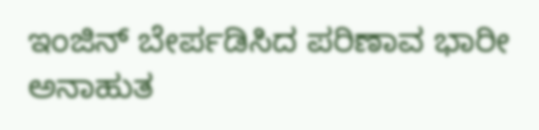ಇಂಜಿನ್ ಬೇರ್ಪಡಿಸಿದ ಪರಿಣಾವ ಭಾರೀ ಅನಾಹುತ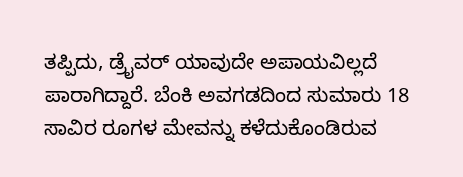ತಪ್ಪಿದು, ಡ್ರೈವರ್ ಯಾವುದೇ ಅಪಾಯವಿಲ್ಲದೆ ಪಾರಾಗಿದ್ದಾರೆ. ಬೆಂಕಿ ಅವಗಡದಿಂದ ಸುಮಾರು 18 ಸಾವಿರ ರೂಗಳ ಮೇವನ್ನು ಕಳೆದುಕೊಂಡಿರುವ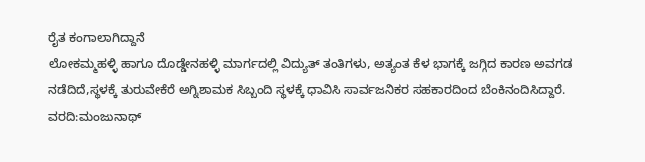ರೈತ ಕಂಗಾಲಾಗಿದ್ದಾನೆ
ಲೋಕಮ್ಮಹಳ್ಳಿ ಹಾಗೂ ದೊಡ್ಡೇನಹಳ್ಳಿ ಮಾರ್ಗದಲ್ಲಿ ವಿದ್ಯುತ್ ತಂತಿಗಳು, ಅತ್ಯಂತ ಕೆಳ ಭಾಗಕ್ಕೆ ಜಗ್ಗಿದ ಕಾರಣ ಅವಗಡ ನಡೆದಿದೆ,ಸ್ಥಳಕ್ಕೆ ತುರುವೇಕೆರೆ ಅಗ್ನಿಶಾಮಕ ಸಿಬ್ಬಂದಿ ಸ್ಥಳಕ್ಕೆ ಧಾವಿಸಿ ಸಾರ್ವಜನಿಕರ ಸಹಕಾರದಿಂದ ಬೆಂಕಿನಂದಿಸಿದ್ದಾರೆ.
ವರದಿ:ಮಂಜುನಾಥ್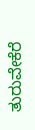ತುರುವೇಕೆರೆ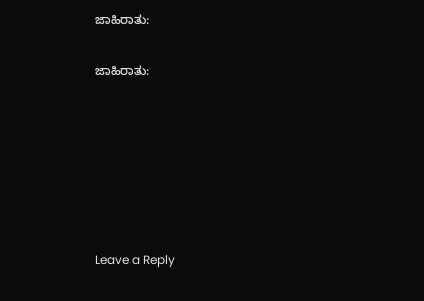ಜಾಹಿರಾತು:


ಜಾಹಿರಾತು:










Leave a Reply